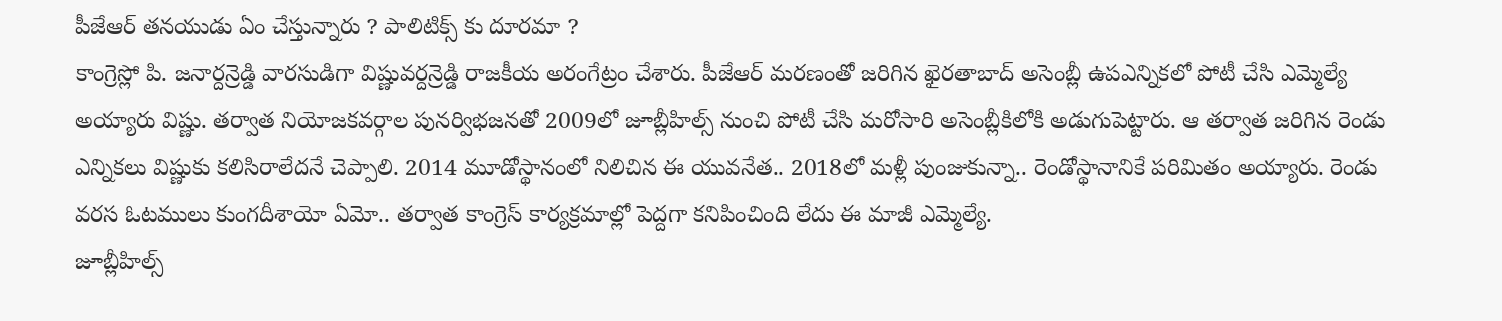పీజేఆర్ తనయుడు ఏం చేస్తున్నారు ? పాలిటిక్స్ కు దూరమా ?
కాంగ్రెస్లో పి. జనార్దన్రెడ్డి వారసుడిగా విష్ణువర్దన్రెడ్డి రాజకీయ అరంగేట్రం చేశారు. పీజేఆర్ మరణంతో జరిగిన ఖైరతాబాద్ అసెంబ్లీ ఉపఎన్నికలో పోటీ చేసి ఎమ్మెల్యే అయ్యారు విష్ణు. తర్వాత నియోజకవర్గాల పునర్విభజనతో 2009లో జూబ్లీహిల్స్ నుంచి పోటీ చేసి మరోసారి అసెంబ్లీకిలోకి అడుగుపెట్టారు. ఆ తర్వాత జరిగిన రెండు ఎన్నికలు విష్ణుకు కలిసిరాలేదనే చెప్పాలి. 2014 మూడోస్థానంలో నిలిచిన ఈ యువనేత.. 2018లో మళ్లీ పుంజుకున్నా.. రెండోస్థానానికే పరిమితం అయ్యారు. రెండు వరస ఓటములు కుంగదీశాయో ఏమో.. తర్వాత కాంగ్రెస్ కార్యక్రమాల్లో పెద్దగా కనిపించింది లేదు ఈ మాజీ ఎమ్మెల్యే.
జూబ్లీహిల్స్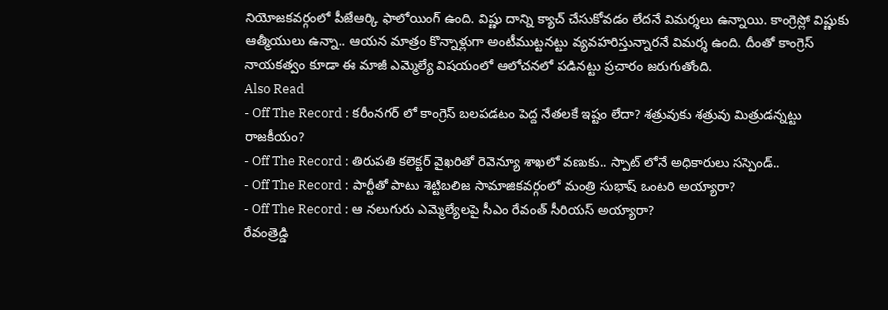నియోజకవర్గంలో పీజేఆర్కి ఫాలోయింగ్ ఉంది. విష్ణు దాన్ని క్యాచ్ చేసుకోవడం లేదనే విమర్శలు ఉన్నాయి. కాంగ్రెస్లో విష్ణుకు ఆత్మీయులు ఉన్నా.. ఆయన మాత్రం కొన్నాళ్లుగా అంటీముట్టనట్టు వ్యవహరిస్తున్నారనే విమర్శ ఉంది. దీంతో కాంగ్రెస్ నాయకత్వం కూడా ఈ మాజీ ఎమ్మెల్యే విషయంలో ఆలోచనలో పడినట్టు ప్రచారం జరుగుతోంది.
Also Read
- Off The Record : కరీంనగర్ లో కాంగ్రెస్ బలపడటం పెద్ద నేతలకే ఇష్టం లేదా? శత్రువుకు శత్రువు మిత్రుడన్నట్టు రాజకీయం?
- Off The Record : తిరుపతి కలెక్టర్ వైఖరితో రెవెన్యూ శాఖలో వణుకు.. స్పాట్ లోనే అధికారులు సస్పెండ్..
- Off The Record : పార్టీతో పాటు శెట్టిబలిజ సామాజికవర్గంలో మంత్రి సుభాష్ ఒంటరి అయ్యారా?
- Off The Record : ఆ నలుగురు ఎమ్మెల్యేలపై సీఎం రేవంత్ సీరియస్ అయ్యారా?
రేవంత్రెడ్డి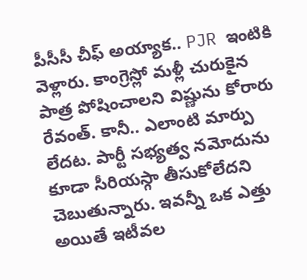పీసీసీ చీఫ్ అయ్యాక.. PJR ఇంటికి వెళ్లారు. కాంగ్రెస్లో మళ్లీ చురుకైన పాత్ర పోషించాలని విష్ణును కోరారు రేవంత్. కానీ.. ఎలాంటి మార్పు లేదట. పార్టీ సభ్యత్వ నమోదును కూడా సీరియస్గా తీసుకోలేదని చెబుతున్నారు. ఇవన్నీ ఒక ఎత్తు అయితే ఇటీవల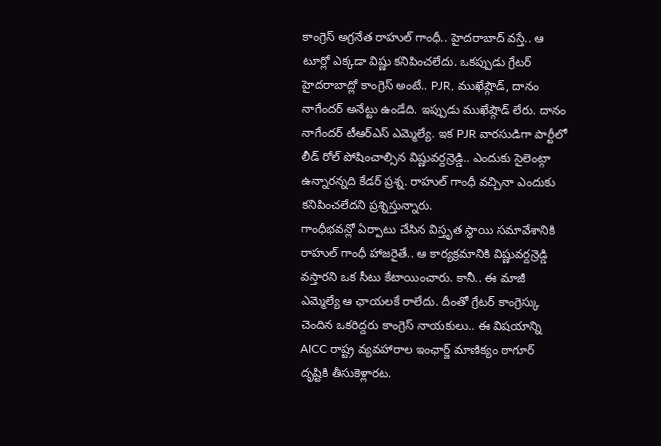కాంగ్రెస్ అగ్రనేత రాహుల్ గాంధీ.. హైదరాబాద్ వస్తే.. ఆ టూర్లో ఎక్కడా విష్ణు కనిపించలేదు. ఒకప్పుడు గ్రేటర్ హైదరాబాద్లో కాంగ్రెస్ అంటే.. PJR, ముఖేష్గౌడ్, దానం నాగేందర్ అనేట్టు ఉండేది. ఇప్పుడు ముఖేష్గౌడ్ లేరు. దానం నాగేందర్ టీఆర్ఎస్ ఎమ్మెల్యే. ఇక PJR వారసుడిగా పార్టీలో లీడ్ రోల్ పోషించాల్సిన విష్ణువర్దన్రెడ్డి.. ఎందుకు సైలెంట్గా ఉన్నారన్నది కేడర్ ప్రశ్న. రాహుల్ గాంధీ వచ్చినా ఎందుకు కనిపించలేదని ప్రశ్నిస్తున్నారు.
గాంధీభవన్లో ఏర్పాటు చేసిన విస్తృత స్థాయి సమావేశానికి రాహుల్ గాంధీ హాజరైతే.. ఆ కార్యక్రమానికి విష్ణువర్దన్రెడ్డి వస్తారని ఒక సీటు కేటాయించారు. కానీ.. ఈ మాజీ ఎమ్మెల్యే ఆ ఛాయలకే రాలేదు. దీంతో గ్రేటర్ కాంగ్రెస్కు చెందిన ఒకరిద్దరు కాంగ్రెస్ నాయకులు.. ఈ విషయాన్ని AICC రాష్ట్ర వ్యవహారాల ఇంఛార్జ్ మాణిక్యం ఠాగూర్ దృష్టికి తీసుకెళ్లారట.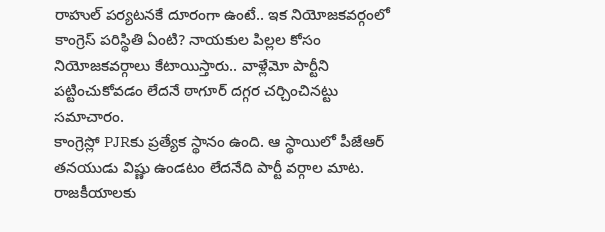రాహుల్ పర్యటనకే దూరంగా ఉంటే.. ఇక నియోజకవర్గంలో కాంగ్రెస్ పరిస్థితి ఏంటి? నాయకుల పిల్లల కోసం నియోజకవర్గాలు కేటాయిస్తారు.. వాళ్లేమో పార్టీని పట్టించుకోవడం లేదనే ఠాగూర్ దగ్గర చర్చించినట్టు సమాచారం.
కాంగ్రెస్లో PJRకు ప్రత్యేక స్థానం ఉంది. ఆ స్థాయిలో పీజేఆర్ తనయుడు విష్ణు ఉండటం లేదనేది పార్టీ వర్గాల మాట. రాజకీయాలకు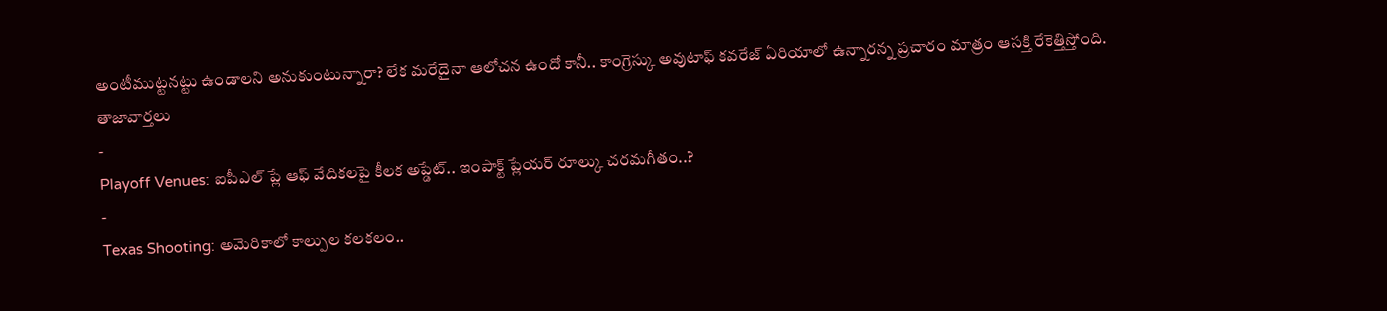అంటీముట్టనట్టు ఉండాలని అనుకుంటున్నారా? లేక మరేదైనా ఆలోచన ఉందో కానీ.. కాంగ్రెస్కు అవుటాఫ్ కవరేజ్ ఏరియాలో ఉన్నారన్న ప్రచారం మాత్రం ఆసక్తి రేకెత్తిస్తోంది.
తాజావార్తలు
-
Playoff Venues: ఐపీఎల్ ప్లే ఆఫ్ వేదికలపై కీలక అప్డేట్.. ఇంపాక్ట్ ప్లేయర్ రూల్కు చరమగీతం..?
-
Texas Shooting: అమెరికాలో కాల్పుల కలకలం..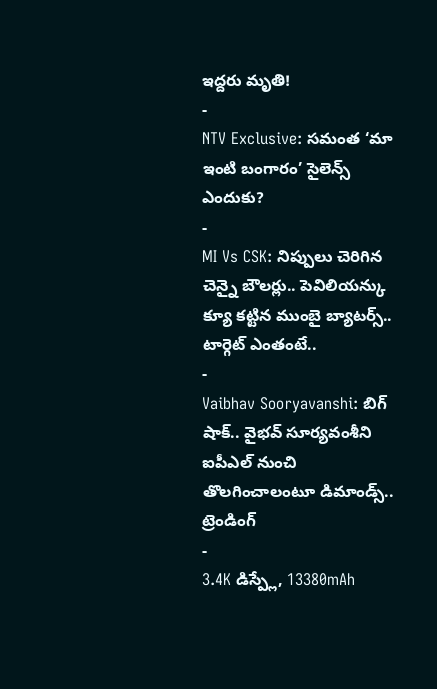ఇద్దరు మృతి!
-
NTV Exclusive: సమంత ‘మా ఇంటి బంగారం’ సైలెన్స్ ఎందుకు?
-
MI Vs CSK: నిప్పులు చెరిగిన చెన్నై బౌలర్లు.. పెవిలియన్కు క్యూ కట్టిన ముంబై బ్యాటర్స్.. టార్గెట్ ఎంతంటే..
-
Vaibhav Sooryavanshi: బిగ్ షాక్.. వైభవ్ సూర్యవంశీని ఐపీఎల్ నుంచి తొలగించాలంటూ డిమాండ్స్..
ట్రెండింగ్
-
3.4K డిస్ప్లే, 13380mAh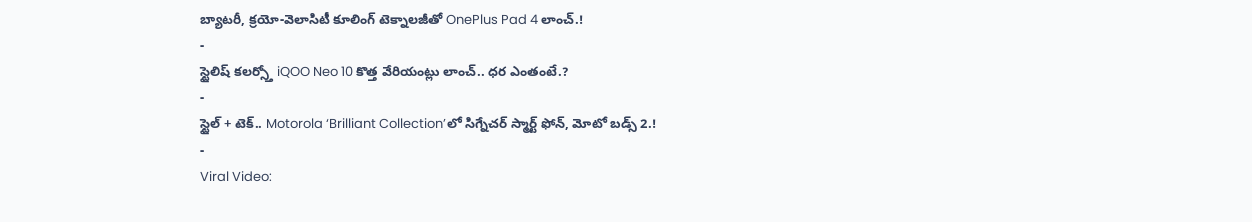బ్యాటరీ, క్రయో-వెలాసిటీ కూలింగ్ టెక్నాలజీతో OnePlus Pad 4 లాంచ్.!
-
స్టైలిష్ కలర్స్తో iQOO Neo 10 కొత్త వేరియంట్లు లాంచ్.. ధర ఎంతంటే.?
-
స్టైల్ + టెక్.. Motorola ‘Brilliant Collection’లో సిగ్నేచర్ స్మార్ట్ ఫోన్, మోటో బడ్స్ 2.!
-
Viral Video: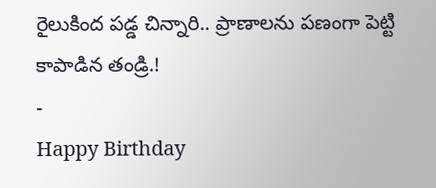రైలుకింద పడ్డ చిన్నారి.. ప్రాణాలను పణంగా పెట్టి కాపాడిన తండ్రి.!
-
Happy Birthday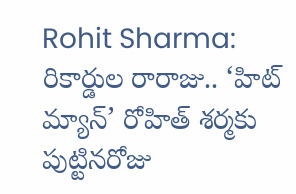Rohit Sharma: రికార్డుల రారాజు.. ‘హిట్ మ్యాన్’ రోహిత్ శర్మకు పుట్టినరోజు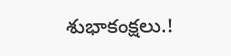శుభాకంక్షలు.!